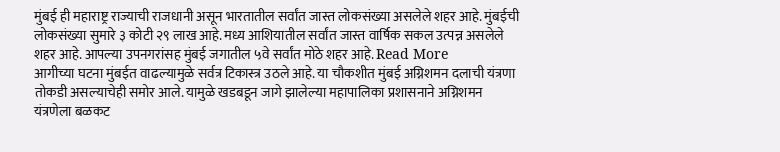मुंबई ही महाराष्ट्र राज्याची राजधानी असून भारतातील सर्वांत जास्त लोकसंख्या असलेले शहर आहे. मुंबईची लोकसंख्या सुमारे ३ कोटी २९ लाख आहे. मध्य आशियातील सर्वांत जास्त वार्षिक सकल उत्पन्न असलेले शहर आहे. आपल्या उपनगरांसह मुंबई जगातील ५वे सर्वांत मोठे शहर आहे. Read More
आगीच्या घटना मुंबईत वाढल्यामुळे सर्वत्र टिकास्त्र उठले आहे. या चौकशीत मुंबई अग्निशमन दलाची यंत्रणा तोकडी असल्याचेही समोर आले. यामुळे खडबडून जागे झालेल्या महापालिका प्रशासनाने अग्निशमन यंत्रणेला बळकट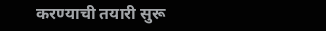करण्याची तयारी सुरू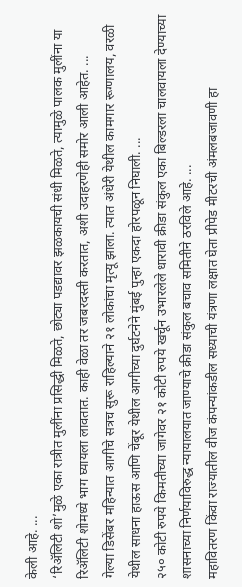केली आहे. ...
‘रिॲलिटी शो’मुळे एका रात्रीत मुलींना प्रसिद्धी मिळते, छोट्या पडद्यावर झळकायची संधी मिळते, त्यामुळे पालक मुलींना या रिॲलिटी शोमध्ये भाग घ्यायला लावतात. काही वेळा तर जबरदस्ती करतात, अशी उदाहरणेही समोर आली आहेत. ...
गेल्या डिसेंबर महिन्यात आगीचे सत्रच सुरू राहिल्याने २१ लोकांचा मृत्यू झाला. त्यात अंधेरी येथील कामगार रूग्णालय, वरळी येथील साधना हाऊस आणि चेंबूर येथील आगीच्या दुर्घटनेने मुंबई पुन्हा एकदा होरपळून निघाली. ...
२५० कोटी रुपये किमतीच्या जागेवर २१ कोटी रुपये खर्चून उभारलेले धारावी क्रीडा संकुल एका बिल्डरला चालवायला देण्याच्या शासनाच्या निर्णयाविरुद्ध न्यायालयात जाण्याचे क्रीडा संकुल बचाव समितीने ठरविले आहे. ...
महावितरण किंवा राज्यातील वीज कंपन्यांकडील सध्याची यंत्रणा लक्षात घेता प्रीपेड मीटरची अंमलबजावणी हा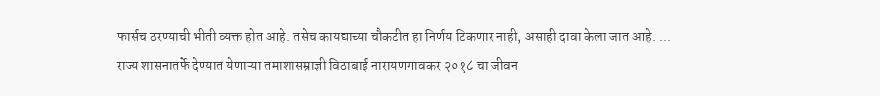फार्सच ठरण्याची भीती व्यक्त होत आहे. तसेच कायद्याच्या चौकटीत हा निर्णय टिकणार नाही, असाही दावा केला जात आहे. ...
राज्य शासनातर्फे देण्यात येणाऱ्या तमाशासम्राज्ञी विठाबाई नारायणगावकर २०१८ चा जीवन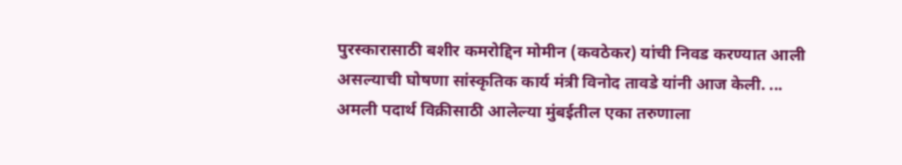पुरस्कारासाठी बशीर कमरोद्दिन मोमीन (कवठेकर) यांची निवड करण्यात आली असल्याची घोषणा सांस्कृतिक कार्य मंत्री विनोद तावडे यांनी आज केली. ...
अमली पदार्थ विक्रीसाठी आलेल्या मुंबईतील एका तरुणाला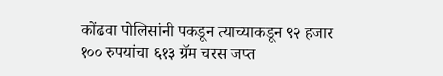कोंढवा पोलिसांनी पकडून त्याच्याकडून ९२ हजार १०० रुपयांचा ६१३ ग्रॅम चरस जप्त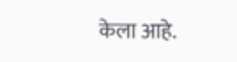केला आहे.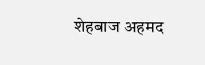शेहबाज अहमद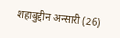शहाबुद्दीन अन्सारी (26)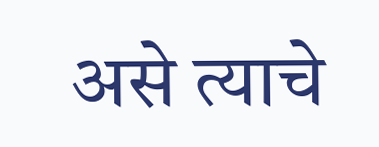असे त्याचे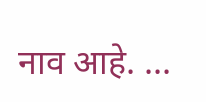नाव आहे. ...